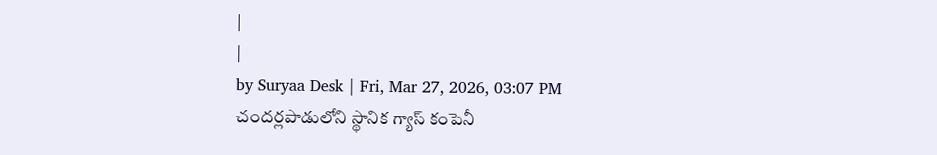|
|
by Suryaa Desk | Fri, Mar 27, 2026, 03:07 PM
చందర్లపాడులోని స్థానిక గ్యాస్ కంపెనీ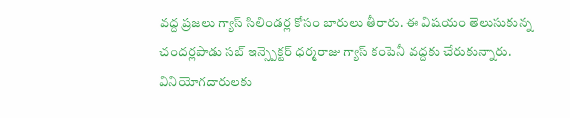వద్ద ప్రజలు గ్యాస్ సిలిండర్ల కోసం బారులు తీరారు. ఈ విషయం తెలుసుకున్న చందర్లపాడు సబ్ ఇన్స్పెక్టర్ ధర్మరాజు గ్యాస్ కంపెనీ వద్దకు చేరుకున్నారు. వినియోగదారులకు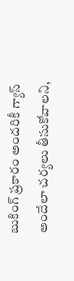బుకింగ్ ప్రకారం అందరికీ గ్యాస్ అందేలా చర్యలు తీసుకోవాలని,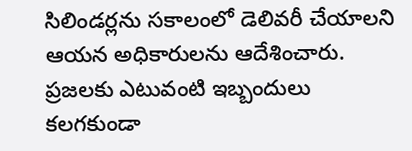సిలిండర్లను సకాలంలో డెలివరీ చేయాలని ఆయన అధికారులను ఆదేశించారు. ప్రజలకు ఎటువంటి ఇబ్బందులు కలగకుండా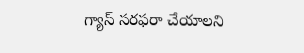గ్యాస్ సరఫరా చేయాలని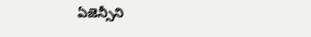ఏజెన్సీని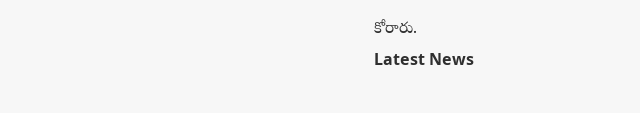కోరారు.
Latest News